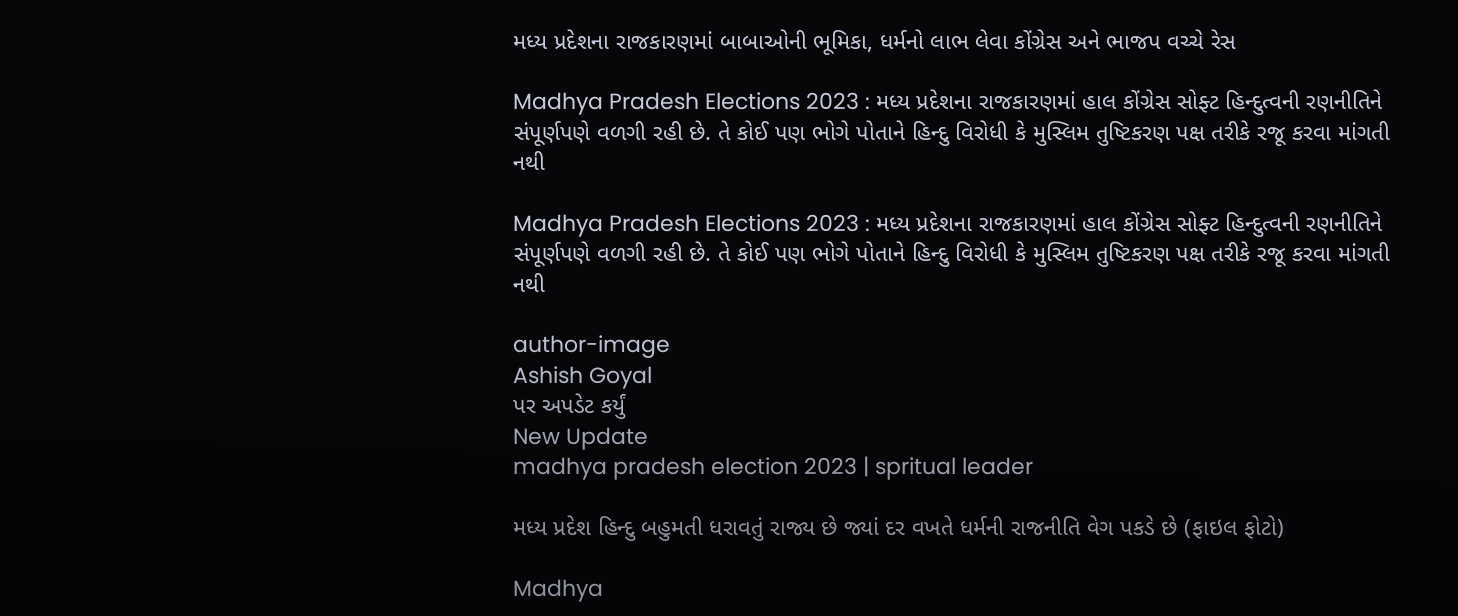મધ્ય પ્રદેશના રાજકારણમાં બાબાઓની ભૂમિકા, ધર્મનો લાભ લેવા કોંગ્રેસ અને ભાજપ વચ્ચે રેસ

Madhya Pradesh Elections 2023 : મધ્ય પ્રદેશના રાજકારણમાં હાલ કોંગ્રેસ સોફ્ટ હિન્દુત્વની રણનીતિને સંપૂર્ણપણે વળગી રહી છે. તે કોઈ પણ ભોગે પોતાને હિન્દુ વિરોધી કે મુસ્લિમ તુષ્ટિકરણ પક્ષ તરીકે રજૂ કરવા માંગતી નથી

Madhya Pradesh Elections 2023 : મધ્ય પ્રદેશના રાજકારણમાં હાલ કોંગ્રેસ સોફ્ટ હિન્દુત્વની રણનીતિને સંપૂર્ણપણે વળગી રહી છે. તે કોઈ પણ ભોગે પોતાને હિન્દુ વિરોધી કે મુસ્લિમ તુષ્ટિકરણ પક્ષ તરીકે રજૂ કરવા માંગતી નથી

author-image
Ashish Goyal
પર અપડેટ કર્યું
New Update
madhya pradesh election 2023 | spritual leader

મધ્ય પ્રદેશ હિન્દુ બહુમતી ધરાવતું રાજ્ય છે જ્યાં દર વખતે ધર્મની રાજનીતિ વેગ પકડે છે (ફાઇલ ફોટો)

Madhya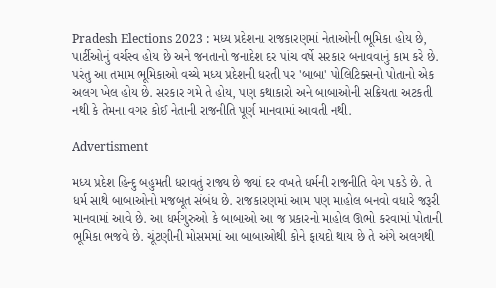Pradesh Elections 2023 : મધ્ય પ્રદેશના રાજકારણમાં નેતાઓની ભૂમિકા હોય છે, પાર્ટીઓનું વર્ચસ્વ હોય છે અને જનતાનો જનાદેશ દર પાંચ વર્ષે સરકાર બનાવવાનું કામ કરે છે. પરંતુ આ તમામ ભૂમિકાઓ વચ્ચે મધ્ય પ્રદેશની ધરતી પર 'બાબા' પોલિટિક્સનો પોતાનો એક અલગ ખેલ હોય છે. સરકાર ગમે તે હોય, પણ કથાકારો અને બાબાઓની સક્રિયતા અટકતી નથી કે તેમના વગર કોઈ નેતાની રાજનીતિ પૂર્ણ માનવામાં આવતી નથી.

Advertisment

મધ્ય પ્રદેશ હિન્દુ બહુમતી ધરાવતું રાજ્ય છે જ્યાં દર વખતે ધર્મની રાજનીતિ વેગ પકડે છે. તે ધર્મ સાથે બાબાઓનો મજબૂત સંબંધ છે. રાજકારણમાં આમ પણ માહોલ બનવો વધારે જરૂરી માનવામાં આવે છે. આ ધર્મગુરુઓ કે બાબાઓ આ જ પ્રકારનો માહોલ ઊભો કરવામાં પોતાની ભૂમિકા ભજવે છે. ચૂંટણીની મોસમમાં આ બાબાઓથી કોને ફાયદો થાય છે તે અંગે અલગથી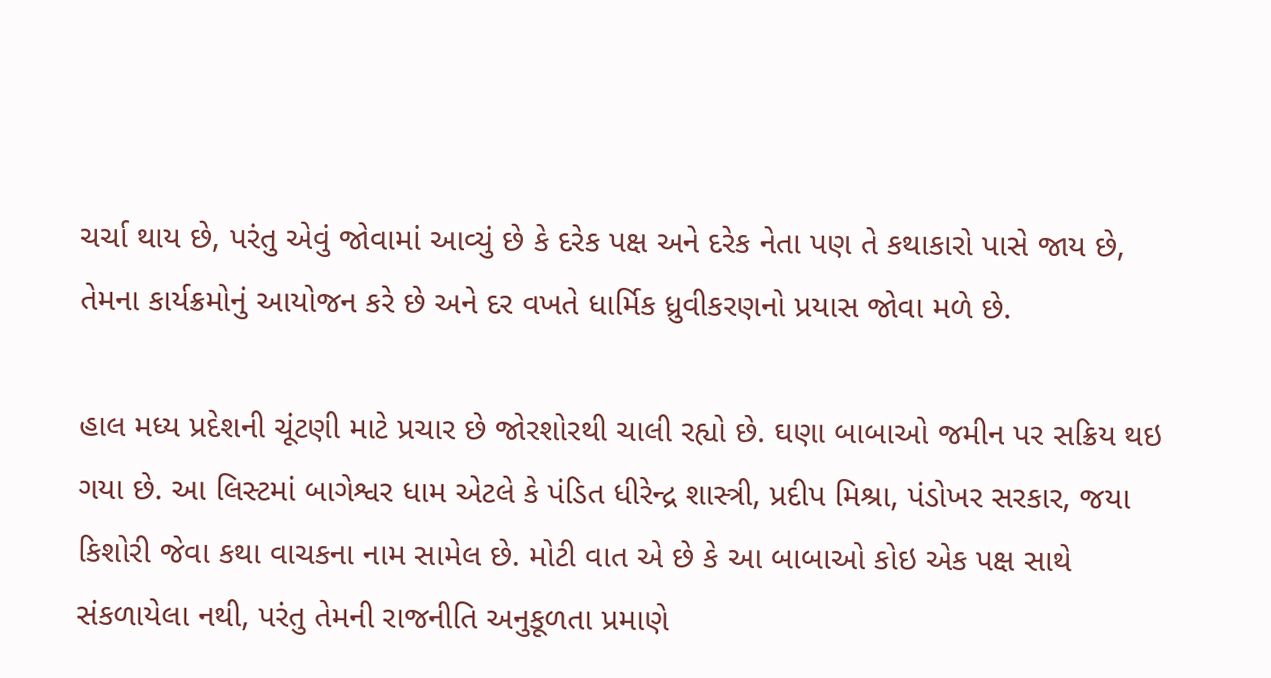ચર્ચા થાય છે, પરંતુ એવું જોવામાં આવ્યું છે કે દરેક પક્ષ અને દરેક નેતા પણ તે કથાકારો પાસે જાય છે, તેમના કાર્યક્રમોનું આયોજન કરે છે અને દર વખતે ધાર્મિક ધ્રુવીકરણનો પ્રયાસ જોવા મળે છે.

હાલ મધ્ય પ્રદેશની ચૂંટણી માટે પ્રચાર છે જોરશોરથી ચાલી રહ્યો છે. ઘણા બાબાઓ જમીન પર સક્રિય થઇ ગયા છે. આ લિસ્ટમાં બાગેશ્વર ધામ એટલે કે પંડિત ધીરેન્દ્ર શાસ્ત્રી, પ્રદીપ મિશ્રા, પંડોખર સરકાર, જયા કિશોરી જેવા કથા વાચકના નામ સામેલ છે. મોટી વાત એ છે કે આ બાબાઓ કોઇ એક પક્ષ સાથે સંકળાયેલા નથી, પરંતુ તેમની રાજનીતિ અનુકૂળતા પ્રમાણે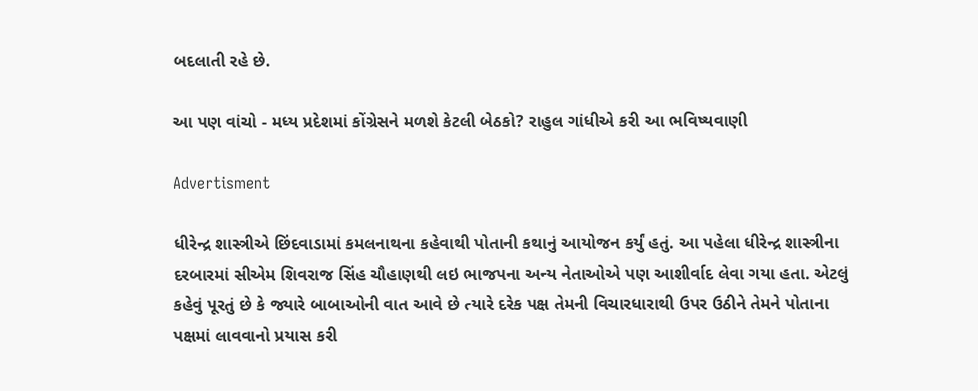બદલાતી રહે છે.

આ પણ વાંચો - મધ્ય પ્રદેશમાં કોંગ્રેસને મળશે કેટલી બેઠકો? રાહુલ ગાંધીએ કરી આ ભવિષ્યવાણી

Advertisment

ધીરેન્દ્ર શાસ્ત્રીએ છિંદવાડામાં કમલનાથના કહેવાથી પોતાની કથાનું આયોજન કર્યું હતું. આ પહેલા ધીરેન્દ્ર શાસ્ત્રીના દરબારમાં સીએમ શિવરાજ સિંહ ચૌહાણથી લઇ ભાજપના અન્ય નેતાઓએ પણ આશીર્વાદ લેવા ગયા હતા. એટલું કહેવું પૂરતું છે કે જ્યારે બાબાઓની વાત આવે છે ત્યારે દરેક પક્ષ તેમની વિચારધારાથી ઉપર ઉઠીને તેમને પોતાના પક્ષમાં લાવવાનો પ્રયાસ કરી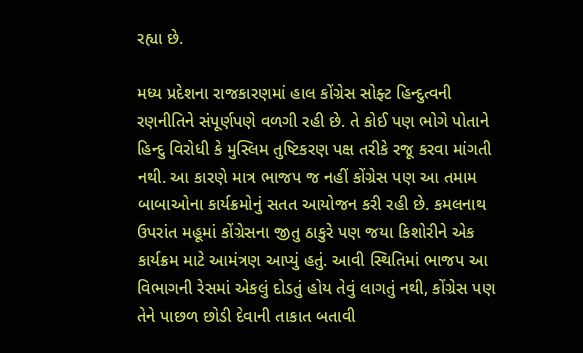રહ્યા છે.

મધ્ય પ્રદેશના રાજકારણમાં હાલ કોંગ્રેસ સોફ્ટ હિન્દુત્વની રણનીતિને સંપૂર્ણપણે વળગી રહી છે. તે કોઈ પણ ભોગે પોતાને હિન્દુ વિરોધી કે મુસ્લિમ તુષ્ટિકરણ પક્ષ તરીકે રજૂ કરવા માંગતી નથી. આ કારણે માત્ર ભાજપ જ નહીં કોંગ્રેસ પણ આ તમામ બાબાઓના કાર્યક્રમોનું સતત આયોજન કરી રહી છે. કમલનાથ ઉપરાંત મહૂમાં કોંગ્રેસના જીતુ ઠાકુરે પણ જયા કિશોરીને એક કાર્યક્રમ માટે આમંત્રણ આપ્યું હતું. આવી સ્થિતિમાં ભાજપ આ વિભાગની રેસમાં એકલું દોડતું હોય તેવું લાગતું નથી, કોંગ્રેસ પણ તેને પાછળ છોડી દેવાની તાકાત બતાવી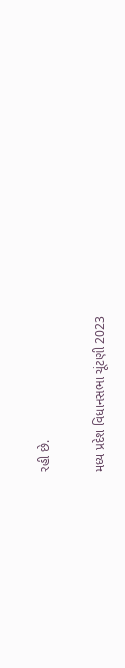રહી છે.

મધ્ય પ્રદેશ વિધાનસભા ચૂંટણી 2023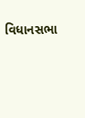વિધાનસભા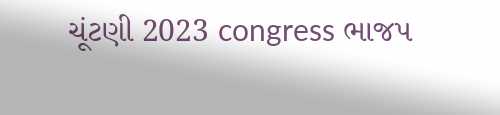ચૂંટણી 2023 congress ભાજપ